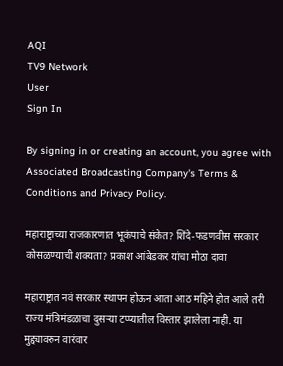AQI
TV9 Network
User
Sign In

By signing in or creating an account, you agree with Associated Broadcasting Company's Terms & Conditions and Privacy Policy.

महाराष्ट्राच्या राजकारणात भूकंपाचे संकेत? शिंदे-फडणवीस सरकार कोसळण्याची शक्यता? प्रकाश आंबेडकर यांचा मोठा दावा

महाराष्ट्रात नवं सरकार स्थापन होऊन आता आठ महिने होत आले तरी राज्य मंत्रिमंडळाचा दुसऱ्या टप्प्यातील विस्तार झालेला नाही. या मुद्द्यावरुन वारंवार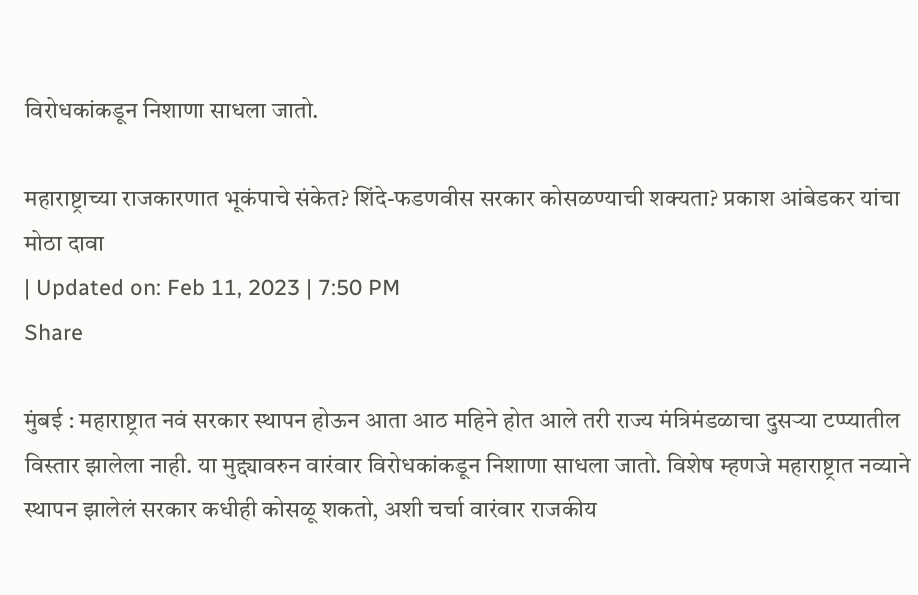विरोधकांकडून निशाणा साधला जातो.

महाराष्ट्राच्या राजकारणात भूकंपाचे संकेत? शिंदे-फडणवीस सरकार कोसळण्याची शक्यता? प्रकाश आंबेडकर यांचा मोठा दावा
| Updated on: Feb 11, 2023 | 7:50 PM
Share

मुंबई : महाराष्ट्रात नवं सरकार स्थापन होऊन आता आठ महिने होत आले तरी राज्य मंत्रिमंडळाचा दुसऱ्या टप्प्यातील विस्तार झालेला नाही. या मुद्द्यावरुन वारंवार विरोधकांकडून निशाणा साधला जातो. विशेष म्हणजे महाराष्ट्रात नव्याने स्थापन झालेलं सरकार कधीही कोसळू शकतो, अशी चर्चा वारंवार राजकीय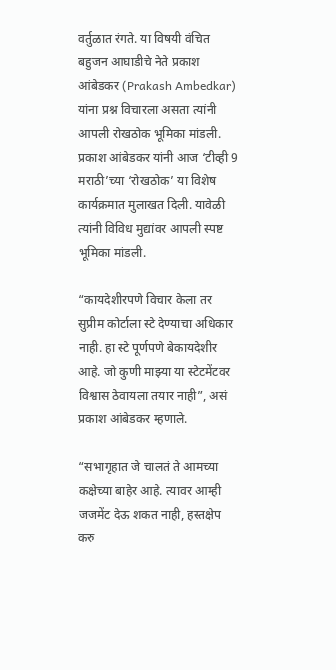वर्तुळात रंगते. या विषयी वंचित बहुजन आघाडीचे नेते प्रकाश आंबेडकर (Prakash Ambedkar) यांना प्रश्न विचारला असता त्यांनी आपली रोखठोक भूमिका मांडली. प्रकाश आंबेडकर यांनी आज ‘टीव्ही 9 मराठी’च्या ‘रोखठोक’ या विशेष कार्यक्रमात मुलाखत दिली. यावेळी त्यांनी विविध मुद्यांवर आपली स्पष्ट भूमिका मांडली.

“कायदेशीरपणे विचार केला तर सुप्रीम कोर्टाला स्टे देण्याचा अधिकार नाही. हा स्टे पूर्णपणे बेकायदेशीर आहे. जो कुणी माझ्या या स्टेटमेंटवर विश्वास ठेवायला तयार नाही”, असं प्रकाश आंबेडकर म्हणाले.

“सभागृहात जे चालतं ते आमच्या कक्षेच्या बाहेर आहे. त्यावर आम्ही जजमेंट देऊ शकत नाही, हस्तक्षेप करु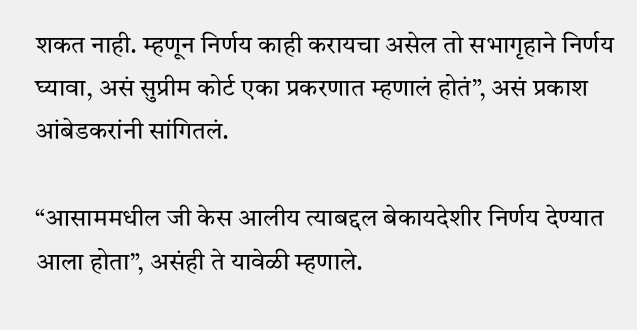शकत नाही. म्हणून निर्णय काही करायचा असेल तो सभागृहाने निर्णय घ्यावा, असं सुप्रीम कोर्ट एका प्रकरणात म्हणालं होतं”, असं प्रकाश आंबेडकरांनी सांगितलं.

“आसाममधील जी केस आलीय त्याबद्दल बेकायदेशीर निर्णय देण्यात आला होता”, असंही ते यावेळी म्हणाले.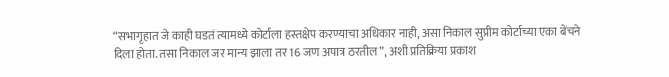“सभागृहात जे काही घडतं त्यामध्ये कोर्टाला हस्तक्षेप करण्याचा अधिकार नाही, असा निकाल सुप्रीम कोर्टाच्या एका बेंचने दिला होता. तसा निकाल जर मान्य झाला तर 16 जण अपात्र ठरतील”, अशी प्रतिक्रिया प्रकाश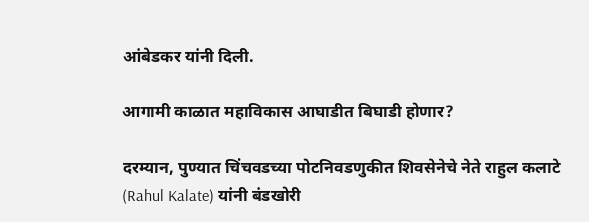आंबेडकर यांनी दिली.

आगामी काळात महाविकास आघाडीत बिघाडी होणार?

दरम्यान, पुण्यात चिंचवडच्या पोटनिवडणुकीत शिवसेनेचे नेते राहुल कलाटे (Rahul Kalate) यांनी बंडखोरी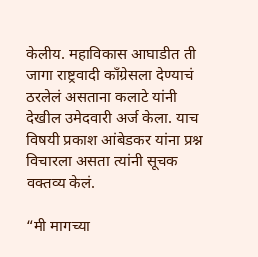केलीय. महाविकास आघाडीत ती जागा राष्ट्रवादी काँग्रेसला देण्याचं ठरलेलं असताना कलाटे यांनी देखील उमेदवारी अर्ज केला. याच विषयी प्रकाश आंबेडकर यांना प्रश्न विचारला असता त्यांनी सूचक वक्तव्य केलं.

“मी मागच्या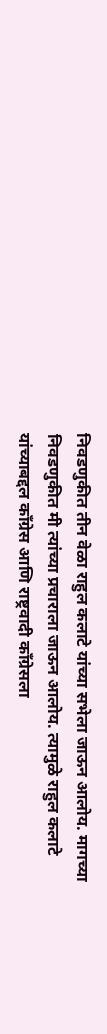निवडणुकीत तीन वेळा राहुल कलाटे यांच्या सभेला जाऊन आलोय. मागच्या निवडणुकीत मी त्यांच्या प्रचाराला जाऊन आलोय. त्यामुळे राहुल कलाटे यांच्याबद्दल काँग्रेस आणि राष्ट्रवादी काँग्रेसला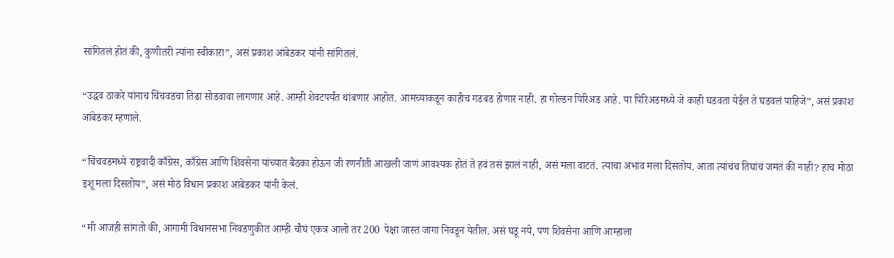सांगितलं होतं की, कुणीतरी त्यांना स्वीकारा”, असं प्रकाश आंबेडकर यांनी सांगितलं.

“उद्धव ठाकरे यांनाच चिंचवडचा तिढा सोडवावा लागणार आहे. आम्ही शेवटपर्यंत थांबणार आहोत. आमच्याकडून काहीच गडबड होणार नाही. हा गोल्डन पिरिअड आहे. या पिरिअडमध्ये जे काही घडवता येईल ते घडवलं पाहिजे”, असं प्रकाश आंबेडकर म्हणाले.

“चिंचवडमध्ये राष्ट्रवादी काँग्रेस, काँग्रेस आणि शिवसेना यांच्यात बैठका होऊन जी रणनीती आखली जाणं आवश्यक होतं ते हवं तसं झालं नाही, असं मला वाटतं. त्याचा अभाव मला दिसतोय. आता त्यांचंच तिघांचं जमतं की नाही? हाच मोठा इशू मला दिसतोय”, असं मोठं विधान प्रकाश आंबेडकर यांनी केलं.

“मी आजही सांगतो की, आगामी विधानसभा निवडणुकीत आम्ही चौघं एकत्र आलो तर 200 पेक्षा जास्त जागा निवडून येतील. असं घडू नये, पण शिवसेना आणि आम्हाला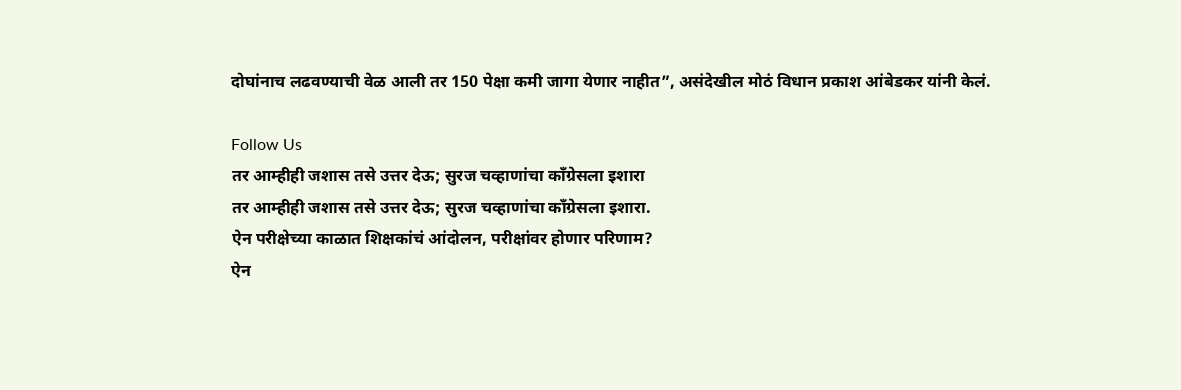दोघांनाच लढवण्याची वेळ आली तर 150 पेक्षा कमी जागा येणार नाहीत”, असंदेखील मोठं विधान प्रकाश आंबेडकर यांनी केलं.

Follow Us
तर आम्हीही जशास तसे उत्तर देऊ; सुरज चव्हाणांचा काँग्रेसला इशारा
तर आम्हीही जशास तसे उत्तर देऊ; सुरज चव्हाणांचा काँग्रेसला इशारा.
ऐन परीक्षेच्या काळात शिक्षकांचं आंदोलन, परीक्षांवर होणार परिणाम?
ऐन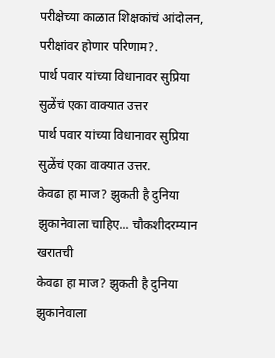परीक्षेच्या काळात शिक्षकांचं आंदोलन, परीक्षांवर होणार परिणाम?.
पार्थ पवार यांच्या विधानावर सुप्रिया सुळेंचं एका वाक्यात उत्तर
पार्थ पवार यांच्या विधानावर सुप्रिया सुळेंचं एका वाक्यात उत्तर.
केवढा हा माज? झुकती है दुनिया झुकानेवाला चाहिए... चौकशीदरम्यान खरातची
केवढा हा माज? झुकती है दुनिया झुकानेवाला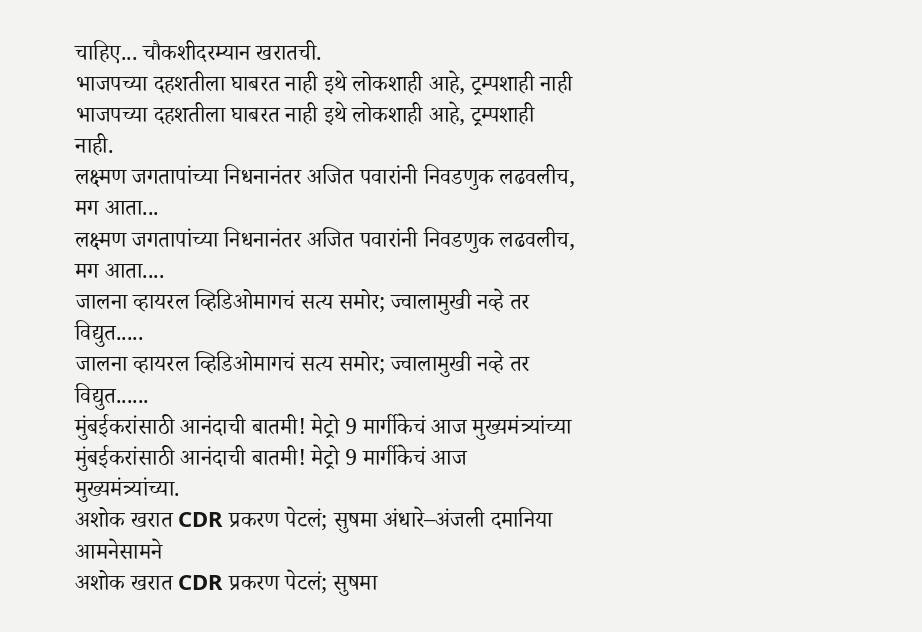चाहिए... चौकशीदरम्यान खरातची.
भाजपच्या दहशतीला घाबरत नाही इथे लोकशाही आहे, ट्रम्पशाही नाही
भाजपच्या दहशतीला घाबरत नाही इथे लोकशाही आहे, ट्रम्पशाही नाही.
लक्ष्मण जगतापांच्या निधनानंतर अजित पवारांनी निवडणुक लढवलीच, मग आता...
लक्ष्मण जगतापांच्या निधनानंतर अजित पवारांनी निवडणुक लढवलीच, मग आता....
जालना व्हायरल व्हिडिओमागचं सत्य समोर; ज्वालामुखी नव्हे तर विद्युत.....
जालना व्हायरल व्हिडिओमागचं सत्य समोर; ज्वालामुखी नव्हे तर विद्युत......
मुंबईकरांसाठी आनंदाची बातमी! मेट्रो 9 मार्गीकेचं आज मुख्यमंत्र्यांच्या
मुंबईकरांसाठी आनंदाची बातमी! मेट्रो 9 मार्गीकेचं आज मुख्यमंत्र्यांच्या.
अशोक खरात CDR प्रकरण पेटलं; सुषमा अंधारे–अंजली दमानिया आमनेसामने
अशोक खरात CDR प्रकरण पेटलं; सुषमा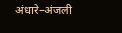अंधारे–अंजली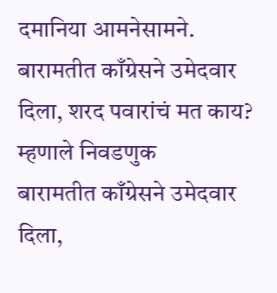दमानिया आमनेसामने.
बारामतीत काँग्रेसने उमेदवार दिला, शरद पवारांचं मत काय? म्हणाले निवडणुक
बारामतीत काँग्रेसने उमेदवार दिला,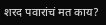शरद पवारांचं मत काय?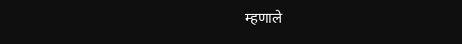म्हणाले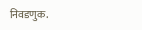निवडणुक.